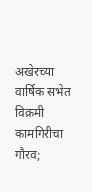अखेरच्या वार्षिक सभेत विक्रमी कामगिरीचा गौरव;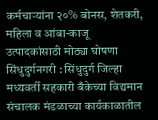कर्मचाऱ्यांना २०% बोनस, शेतकरी, महिला व आंबा-काजू उत्पादकांसाठी मोठ्या घोषणा
सिंधुदुर्गनगरी : सिंधुदुर्ग जिल्हा मध्यवर्ती सहकारी बँकेच्या विद्यमान संचालक मंडळाच्या कार्यकाळातील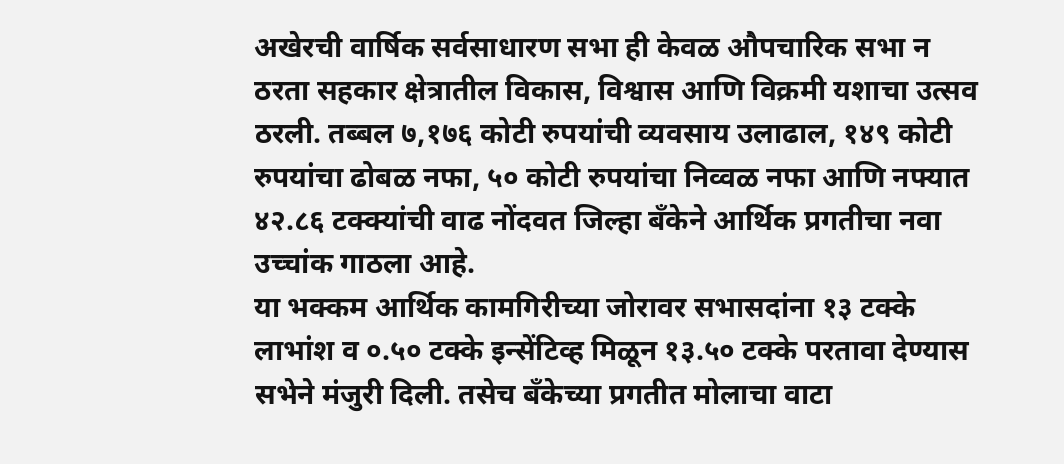अखेरची वार्षिक सर्वसाधारण सभा ही केवळ औपचारिक सभा न ठरता सहकार क्षेत्रातील विकास, विश्वास आणि विक्रमी यशाचा उत्सव ठरली. तब्बल ७,१७६ कोटी रुपयांची व्यवसाय उलाढाल, १४९ कोटी रुपयांचा ढोबळ नफा, ५० कोटी रुपयांचा निव्वळ नफा आणि नफ्यात ४२.८६ टक्क्यांची वाढ नोंदवत जिल्हा बँकेने आर्थिक प्रगतीचा नवा उच्चांक गाठला आहे.
या भक्कम आर्थिक कामगिरीच्या जोरावर सभासदांना १३ टक्के लाभांश व ०.५० टक्के इन्सेंटिव्ह मिळून १३.५० टक्के परतावा देण्यास सभेने मंजुरी दिली. तसेच बँकेच्या प्रगतीत मोलाचा वाटा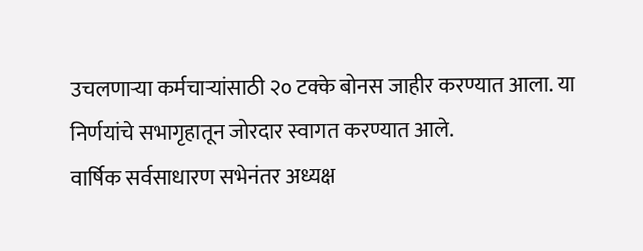उचलणाऱ्या कर्मचाऱ्यांसाठी २० टक्के बोनस जाहीर करण्यात आला. या निर्णयांचे सभागृहातून जोरदार स्वागत करण्यात आले.
वार्षिक सर्वसाधारण सभेनंतर अध्यक्ष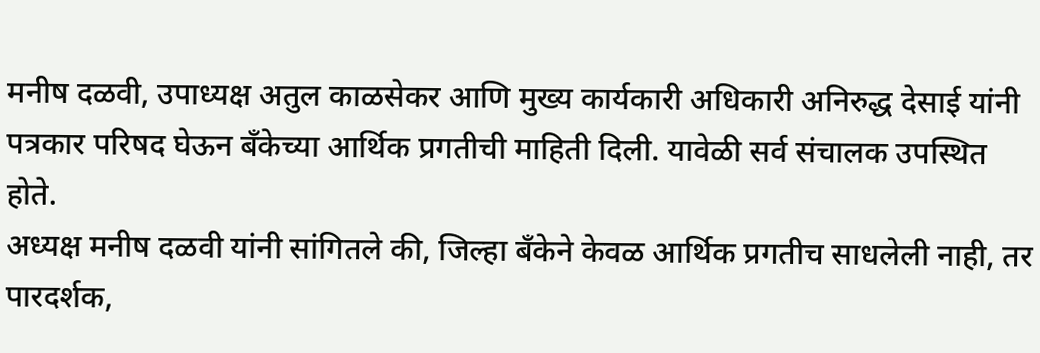मनीष दळवी, उपाध्यक्ष अतुल काळसेकर आणि मुख्य कार्यकारी अधिकारी अनिरुद्ध देसाई यांनी पत्रकार परिषद घेऊन बँकेच्या आर्थिक प्रगतीची माहिती दिली. यावेळी सर्व संचालक उपस्थित होते.
अध्यक्ष मनीष दळवी यांनी सांगितले की, जिल्हा बँकेने केवळ आर्थिक प्रगतीच साधलेली नाही, तर पारदर्शक,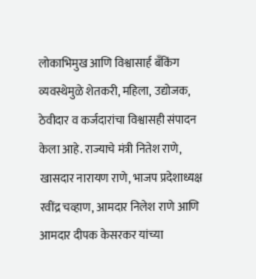लोकाभिमुख आणि विश्वासार्ह बँकिंग व्यवस्थेमुळे शेतकरी, महिला, उद्योजक, ठेवीदार व कर्जदारांचा विश्वासही संपादन केला आहे. राज्याचे मंत्री नितेश राणे, खासदार नारायण राणे, भाजप प्रदेशाध्यक्ष रवींद्र चव्हाण, आमदार निलेश राणे आणि आमदार दीपक केसरकर यांच्या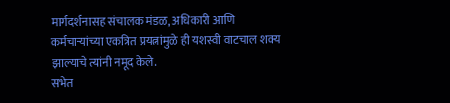मार्गदर्शनासह संचालक मंडळ, अधिकारी आणि कर्मचाऱ्यांच्या एकत्रित प्रयत्नांमुळे ही यशस्वी वाटचाल शक्य झाल्याचे त्यांनी नमूद केले.
सभेत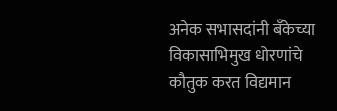अनेक सभासदांनी बँकेच्या विकासाभिमुख धोरणांचे कौतुक करत विद्यमान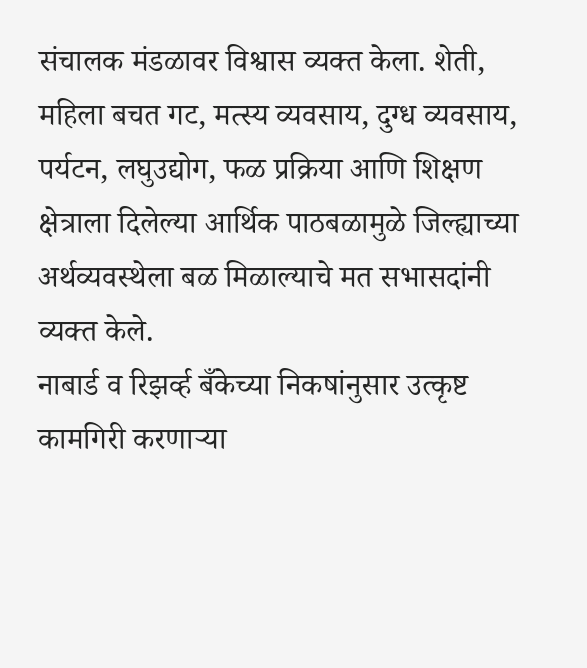संचालक मंडळावर विश्वास व्यक्त केला. शेती, महिला बचत गट, मत्स्य व्यवसाय, दुग्ध व्यवसाय, पर्यटन, लघुउद्योग, फळ प्रक्रिया आणि शिक्षण क्षेत्राला दिलेल्या आर्थिक पाठबळामुळे जिल्ह्याच्या अर्थव्यवस्थेला बळ मिळाल्याचे मत सभासदांनी व्यक्त केले.
नाबार्ड व रिझर्व्ह बँकेच्या निकषांनुसार उत्कृष्ट कामगिरी करणाऱ्या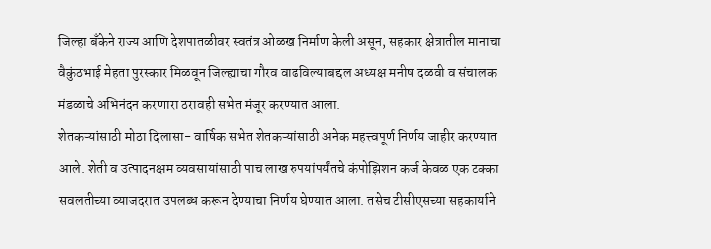जिल्हा बँकेने राज्य आणि देशपातळीवर स्वतंत्र ओळख निर्माण केली असून, सहकार क्षेत्रातील मानाचा वैकुंठभाई मेहता पुरस्कार मिळवून जिल्ह्याचा गौरव वाढविल्याबद्दल अध्यक्ष मनीष दळवी व संचालक मंडळाचे अभिनंदन करणारा ठरावही सभेत मंजूर करण्यात आला.
शेतकऱ्यांसाठी मोठा दिलासा- वार्षिक सभेत शेतकऱ्यांसाठी अनेक महत्त्वपूर्ण निर्णय जाहीर करण्यात आले. शेती व उत्पादनक्षम व्यवसायांसाठी पाच लाख रुपयांपर्यंतचे कंपोझिशन कर्ज केवळ एक टक्का सवलतीच्या व्याजदरात उपलब्ध करून देण्याचा निर्णय घेण्यात आला. तसेच टीसीएसच्या सहकार्याने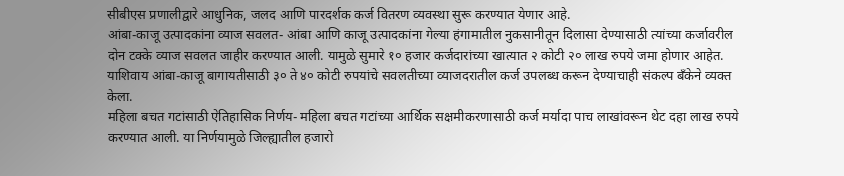सीबीएस प्रणालीद्वारे आधुनिक, जलद आणि पारदर्शक कर्ज वितरण व्यवस्था सुरू करण्यात येणार आहे.
आंबा-काजू उत्पादकांना व्याज सवलत- आंबा आणि काजू उत्पादकांना गेल्या हंगामातील नुकसानीतून दिलासा देण्यासाठी त्यांच्या कर्जावरील दोन टक्के व्याज सवलत जाहीर करण्यात आली. यामुळे सुमारे १० हजार कर्जदारांच्या खात्यात २ कोटी २० लाख रुपये जमा होणार आहेत. याशिवाय आंबा-काजू बागायतीसाठी ३० ते ४० कोटी रुपयांचे सवलतीच्या व्याजदरातील कर्ज उपलब्ध करून देण्याचाही संकल्प बँकेने व्यक्त केला.
महिला बचत गटांसाठी ऐतिहासिक निर्णय- महिला बचत गटांच्या आर्थिक सक्षमीकरणासाठी कर्ज मर्यादा पाच लाखांवरून थेट दहा लाख रुपये करण्यात आली. या निर्णयामुळे जिल्ह्यातील हजारो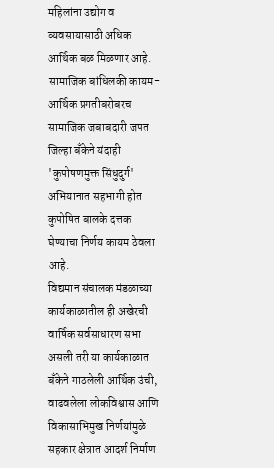महिलांना उद्योग व व्यवसायासाठी अधिक आर्थिक बळ मिळणार आहे.
सामाजिक बांधिलकी कायम- आर्थिक प्रगतीबरोबरच सामाजिक जबाबदारी जपत जिल्हा बँकेने यंदाही 'कुपोषणमुक्त सिंधुदुर्ग' अभियानात सहभागी होत कुपोषित बालके दत्तक घेण्याचा निर्णय कायम ठेवला आहे.
विद्यमान संचालक मंडळाच्या कार्यकाळातील ही अखेरची वार्षिक सर्वसाधारण सभा असली तरी या कार्यकाळात बँकेने गाठलेली आर्थिक उंची, वाढवलेला लोकविश्वास आणि विकासाभिमुख निर्णयांमुळे सहकार क्षेत्रात आदर्श निर्माण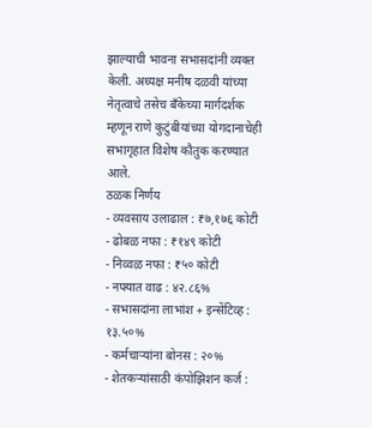झाल्याची भावना सभासदांनी व्यक्त केली. अध्यक्ष मनीष दळवी यांच्या नेतृत्वाचे तसेच बँकेच्या मार्गदर्शक म्हणून राणे कुटुंबीयांच्या योगदानाचेही सभागृहात विशेष कौतुक करण्यात आले.
ठळक निर्णय
- व्यवसाय उलाढाल : ₹७,१७६ कोटी
- ढोबळ नफा : ₹१४९ कोटी
- निव्वळ नफा : ₹५० कोटी
- नफ्यात वाढ : ४२.८६%
- सभासदांना लाभांश + इन्सेंटिव्ह : १३.५०%
- कर्मचाऱ्यांना बोनस : २०%
- शेतकऱ्यांसाठी कंपोझिशन कर्ज :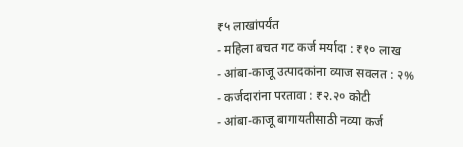₹५ लाखांपर्यंत
- महिला बचत गट कर्ज मर्यादा : ₹१० लाख
- आंबा-काजू उत्पादकांना व्याज सवलत : २%
- कर्जदारांना परतावा : ₹२.२० कोटी
- आंबा-काजू बागायतीसाठी नव्या कर्ज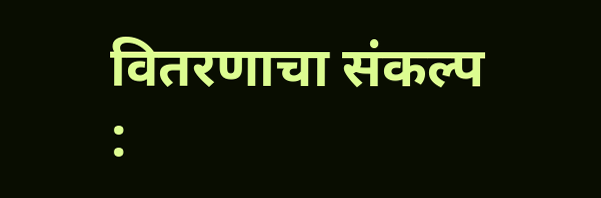वितरणाचा संकल्प :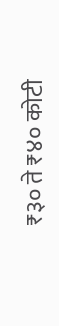₹३० ते ₹४० कोटी